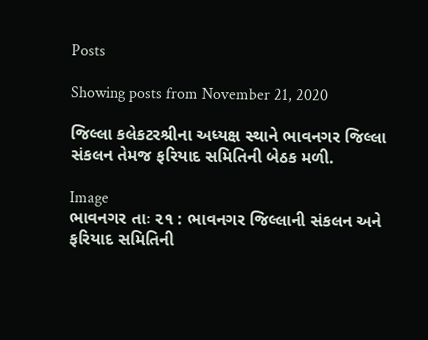Posts

Showing posts from November 21, 2020

જિલ્લા કલેકટરશ્રીના અધ્યક્ષ સ્થાને ભાવનગર જિલ્લા સંકલન તેમજ ફરિયાદ સમિતિની બેઠક મળી.

Image
ભાવનગર તાઃ ૨૧ : ભાવનગર જિલ્લાની સંકલન અને ફરિયાદ સમિતિની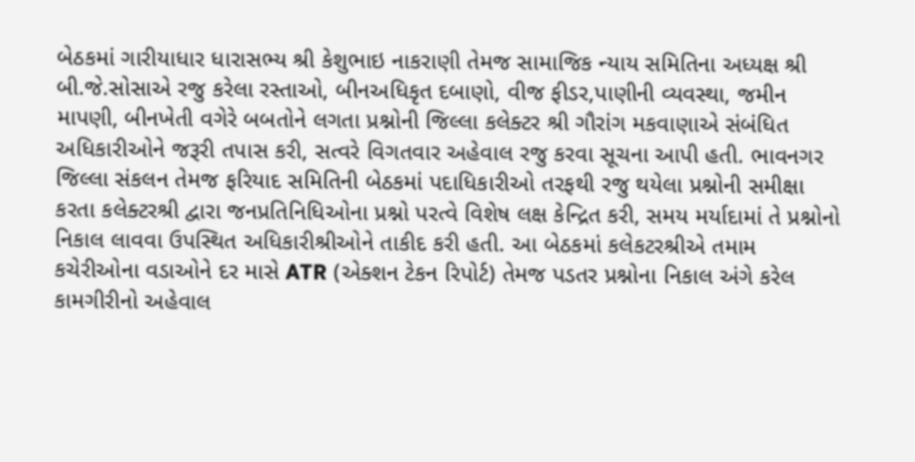બેઠકમાં ગારીયાધાર ધારાસભ્ય શ્રી કેશુભાઇ નાકરાણી તેમજ સામાજિક ન્યાય સમિતિના અધ્યક્ષ શ્રી બી.જે.સોસાએ રજુ કરેલા રસ્તાઓ, બીનઅધિકૃત દબાણો, વીજ ફીડર,પાણીની વ્યવસ્થા, જમીન માપણી, બીનખેતી વગેરે બબતોને લગતા પ્રશ્નોની જિલ્લા કલેક્ટર શ્રી ગૌરાંગ મકવાણાએ સંબંધિત અધિકારીઓને જરૂરી તપાસ કરી, સત્વરે વિગતવાર અહેવાલ રજુ કરવા સૂચના આપી હતી. ભાવનગર જિલ્લા સંકલન તેમજ ફરિયાદ સમિતિની બેઠકમાં પદાધિકારીઓ તરફથી રજુ થયેલા પ્રશ્નોની સમીક્ષા કરતા કલેક્ટરશ્રી દ્વારા જનપ્રતિનિધિઓના પ્રશ્નો પરત્વે વિશેષ લક્ષ કેન્દ્રિત કરી, સમય મર્યાદામાં તે પ્રશ્નોનો નિકાલ લાવવા ઉપસ્થિત અધિકારીશ્રીઓને તાકીદ કરી હતી. આ બેઠકમાં કલેકટરશ્રીએ તમામ કચેરીઓના વડાઓને દર માસે ATR (એક્શન ટેકન રિપોર્ટ) તેમજ પડતર પ્રશ્નોના નિકાલ અંગે કરેલ કામગીરીનો અહેવાલ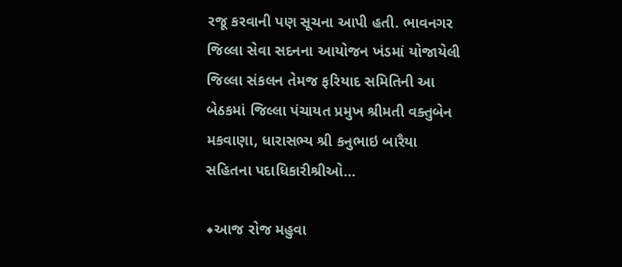રજૂ કરવાની પણ સૂચના આપી હતી. ભાવનગર જિલ્લા સેવા સદનના આયોજન ખંડમાં યોજાયેલી જિલ્લા સંકલન તેમજ ફરિયાદ સમિતિની આ બેઠકમાં જિલ્લા પંચાયત પ્રમુખ શ્રીમતી વક્તુબેન મકવાણા, ધારાસભ્ય શ્રી કનુભાઇ બારૈયા સહિતના પદાધિકારીશ્રીઓ...

◆આજ રોજ મહુવા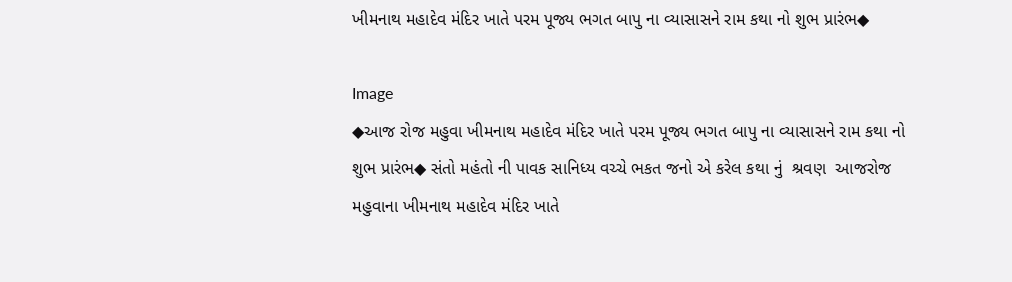ખીમનાથ મહાદેવ મંદિર ખાતે પરમ પૂજ્ય ભગત બાપુ ના વ્યાસાસને રામ કથા નો શુભ પ્રારંભ◆

Image
◆આજ રોજ મહુવા ખીમનાથ મહાદેવ મંદિર ખાતે પરમ પૂજ્ય ભગત બાપુ ના વ્યાસાસને રામ કથા નો શુભ પ્રારંભ◆ સંતો મહંતો ની પાવક સાનિધ્ય વચ્ચે ભકત જનો એ કરેલ કથા નું  શ્રવણ  આજરોજ મહુવાના ખીમનાથ મહાદેવ મંદિર ખાતે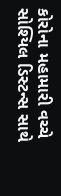કોરોના મહામારી વચ્ચે સોશ્યિલ ડિસ્ટન્સ સાથે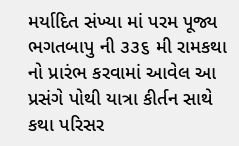મર્યાદિત સંખ્યા માં પરમ પૂજ્ય ભગતબાપુ ની ૩૩૬ મી રામકથા નો પ્રારંભ કરવામાં આવેલ આ પ્રસંગે પોથી યાત્રા કીર્તન સાથે કથા પરિસર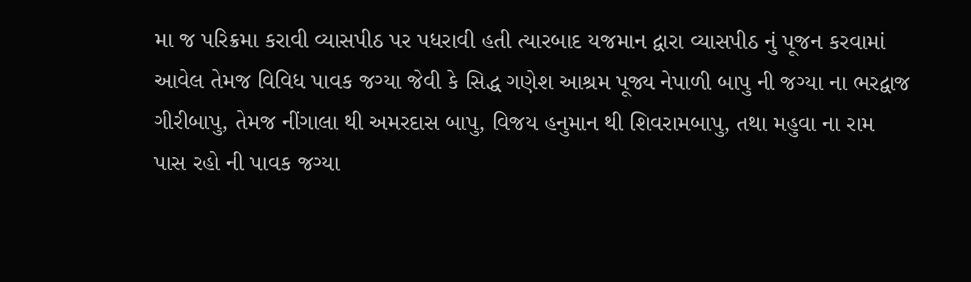મા જ પરિક્રમા કરાવી વ્યાસપીઠ પર પધરાવી હતી ત્યારબાદ યજમાન દ્વારા વ્યાસપીઠ નું પૂજન કરવામાં આવેલ તેમજ વિવિધ પાવક જગ્યા જેવી કે સિદ્ધ ગણેશ આશ્રમ પૂજ્ય નેપાળી બાપુ ની જગ્યા ના ભરદ્વાજ ગીરીબાપુ, તેમજ નીંગાલા થી અમરદાસ બાપુ, વિજય હનુમાન થી શિવરામબાપુ, તથા મહુવા ના રામ પાસ રહો ની પાવક જગ્યા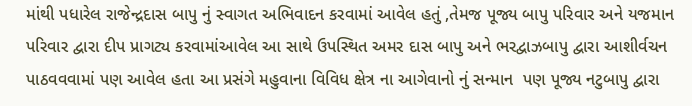માંથી પધારેલ રાજેન્દ્રદાસ બાપુ નું સ્વાગત અભિવાદન કરવામાં આવેલ હતું ,તેમજ પૂજ્ય બાપુ પરિવાર અને યજમાન પરિવાર દ્વારા દીપ પ્રાગટ્ય કરવામાંઆવેલ આ સાથે ઉપસ્થિત અમર દાસ બાપુ અને ભરદ્વાઝબાપુ દ્વારા આશીર્વચન પાઠવવવામાં પણ આવેલ હતા આ પ્રસંગે મહુવાના વિવિધ ક્ષેત્ર ના આગેવાનો નું સન્માન  પણ પૂજ્ય નટુબાપુ દ્વારા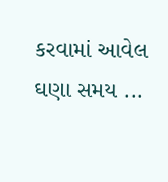કરવામાં આવેલ ઘણા સમય ...